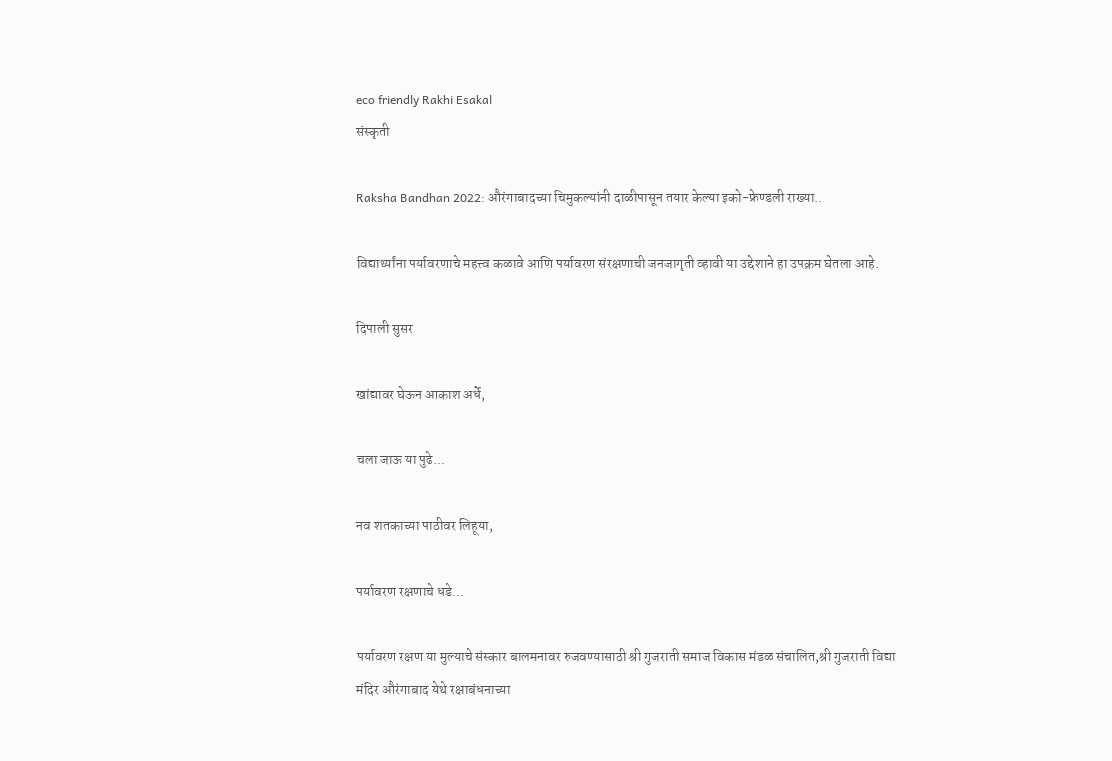eco friendly Rakhi Esakal
संस्कृती

Raksha Bandhan 2022: औरंगाबादच्या चिमुकल्यांनी दाळीपासून तयार केल्या इको-फ्रेण्डली राख्या..

विद्यार्थ्यांना पर्यावरणाचे महत्त्व कळावे आणि पर्यावरण संरक्षणाची जनजागृती व्हावी या उद्देशाने हा उपक्रम घेतला आहे.

दिपाली सुसर

खांद्यावर घेऊन आकाश अर्धे,

चला जाऊ या पुढे...

नव शतकाच्या पाठीवर लिहूया,

पर्यावरण रक्षणाचे धडे...

पर्यावरण रक्षण या मुल्याचे संस्कार बालमनावर रुजवण्यासाठी श्री गुजराती समाज विकास मंडळ संचालित,श्री गुजराती विद्या मंदिर औरंगाबाद येथे रक्षाबंधनाच्या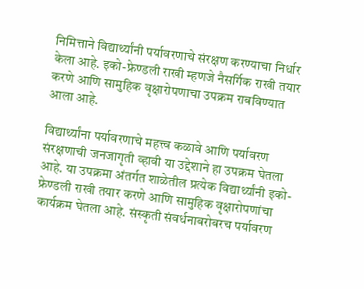निमित्ताने विद्यार्थ्यांनी पर्यावरणाचे संरक्षण करण्याचा निर्धार केला आहे. इको-फ्रेण्डली राखी म्हणजे नैसर्गिक राखी तयार करणे आणि सामुहिक वृक्षारोपणाचा उपक्रम राबविण्यात आला आहे.

विद्यार्थ्यांना पर्यावरणाचे महत्त्व कळावे आणि पर्यावरण संरक्षणाची जनजागृती व्हावी या उद्देशाने हा उपक्रम घेतला आहे. या उपक्रमा अंतर्गत शाळेतील प्रत्येक विद्यार्थ्यांनी इको-फ्रेण्डली राखी तयार करणे आणि सामुहिक वृक्षारोपणांचा कार्यक्रम घेतला आहे. संस्कृती संवर्धनाबरोबरच पर्यावरण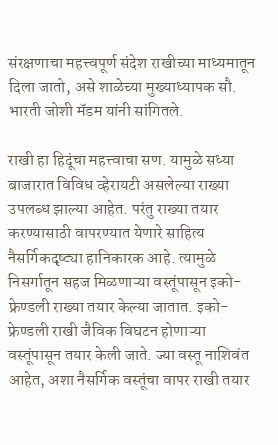संरक्षणाचा महत्त्वपूर्ण संदेश राखीच्या माध्यमातून दिला जातो, असे शाळेच्या मुख्याध्यापक सौ. भारती जोशी मॅडम यांनी सांगितले.

राखी हा हिदूंचा महत्त्वाचा सण. यामुळे सध्या बाजारात विविध व्हेरायटी असलेल्या राख्या उपलब्ध झाल्या आहेत. परंतु राख्या तयार करण्यासाठी वापरण्यात येणारे साहित्य नैसर्गिकदृष्ट्या हानिकारक आहे. त्यामुळे निसर्गातून सहज मिळणाऱ्या वस्तूंपासून इको- फ्रेण्डली राख्या तयार केल्या जातात. इको-फ्रेण्डली राखी जैविक विघटन होणाऱ्या वस्तूंपासून तयार केली जाते. ज्या वस्तू नाशिवंत आहेत, अशा नैसर्गिक वस्तूंचा वापर राखी तयार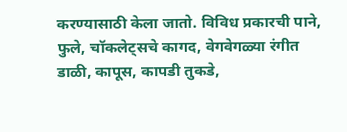करण्यासाठी केला जातो. विविध प्रकारची पाने, फुले, चॉकलेट्‌सचे कागद, वेगवेगळ्या रंगीत डाळी, कापूस, कापडी तुकडे,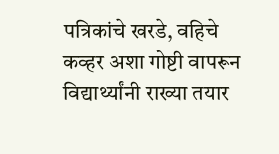पत्रिकांचे खरडे, वहिचे कव्हर अशा गोष्टी वापरून विद्यार्थ्यांनी राख्या तयार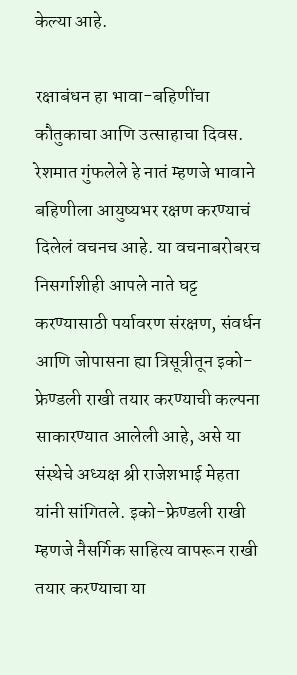केल्या आहे.

रक्षाबंधन हा भावा-बहिणींचा कौतुकाचा आणि उत्साहाचा दिवस. रेशमात गुंफलेले हे नातं म्हणजे भावाने बहिणीला आयुष्यभर रक्षण करण्याचं दिलेलं वचनच आहे. या वचनाबरोबरच निसर्गाशीही आपले नाते घट्ट करण्यासाठी पर्यावरण संरक्षण, संवर्धन आणि जोपासना ह्या त्रिसूत्रीतून इको-फ्रेण्डली राखी तयार करण्याची कल्पना साकारण्यात आलेली आहे, असे या संस्थेचे अध्यक्ष श्री राजेशभाई मेहता यांनी सांगितले. इको-फ्रेण्डली राखी म्हणजे नैसर्गिक साहित्य वापरून राखी तयार करण्याचा या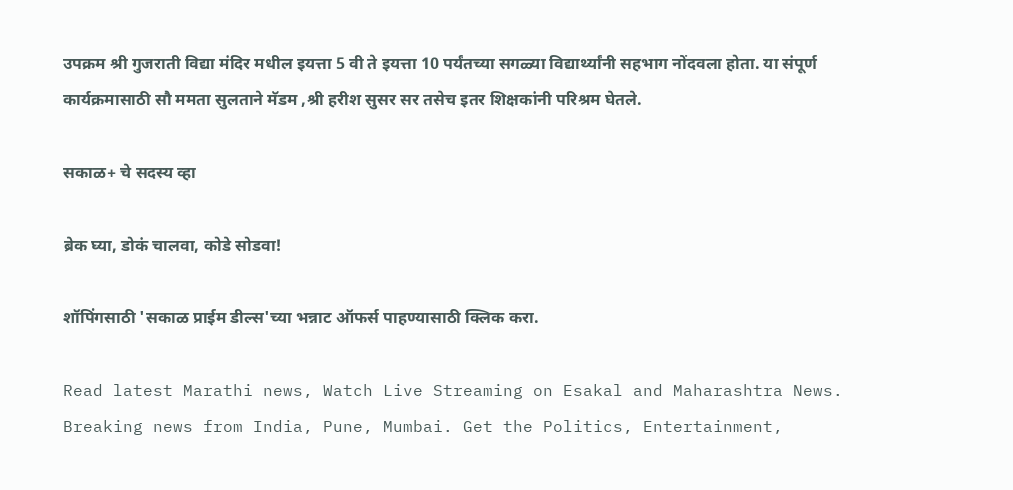उपक्रम श्री गुजराती विद्या मंदिर मधील इयत्ता 5 वी ते इयत्ता 10 पर्यंतच्या सगळ्या विद्यार्थ्यांनी सहभाग नोंदवला होता. या संपूर्ण कार्यक्रमासाठी सौ ममता सुलताने मॅडम ,श्री हरीश सुसर सर तसेच इतर शिक्षकांनी परिश्रम घेतले.

सकाळ+ चे सदस्य व्हा

ब्रेक घ्या, डोकं चालवा, कोडे सोडवा!

शॉपिंगसाठी 'सकाळ प्राईम डील्स'च्या भन्नाट ऑफर्स पाहण्यासाठी क्लिक करा.

Read latest Marathi news, Watch Live Streaming on Esakal and Maharashtra News. Breaking news from India, Pune, Mumbai. Get the Politics, Entertainment,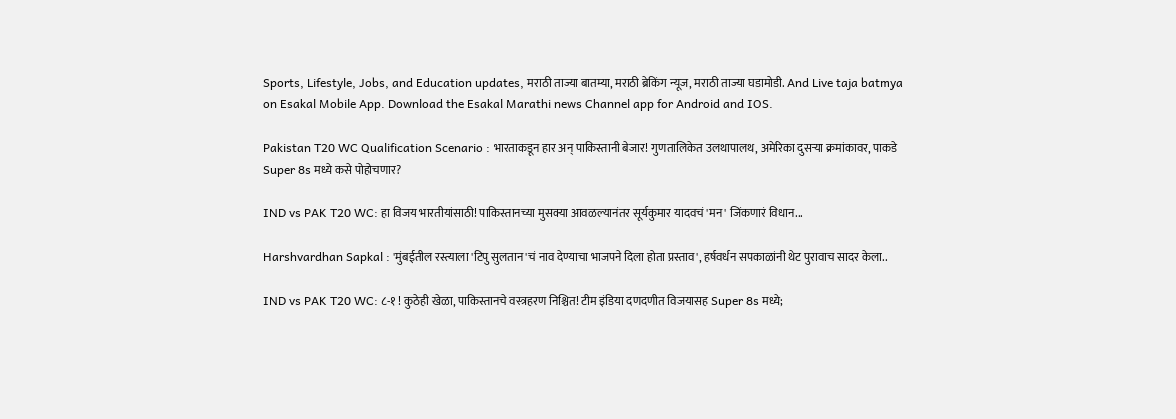Sports, Lifestyle, Jobs, and Education updates, मराठी ताज्या बातम्या, मराठी ब्रेकिंग न्यूज, मराठी ताज्या घडामोडी. And Live taja batmya on Esakal Mobile App. Download the Esakal Marathi news Channel app for Android and IOS.

Pakistan T20 WC Qualification Scenario : भारताकडून हार अन् पाकिस्तानी बेजार! गुणतालिकेत उलथापालथ, अमेरिका दुसऱ्या क्रमांकावर, पाकडे Super 8s मध्ये कसे पोहोचणार?

IND vs PAK T20 WC: हा विजय भारतीयांसाठी! पाकिस्तानच्या मुसक्या आवळल्यानंतर सूर्यकुमार यादवचं 'मन' जिंकणारं विधान...

Harshvardhan Sapkal : 'मुंबईतील रस्त्याला 'टिपु सुलतान'चं नाव देण्याचा भाजपने दिला होता प्रस्ताव', हर्षवर्धन सपकाळांनी थेट पुरावाच सादर केला..

IND vs PAK T20 WC: ८-१ ! कुठेही खेळा, पाकिस्तानचे वस्त्रहरण निश्चित! टीम इंडिया दणदणीत विजयासह Super 8s मध्ये;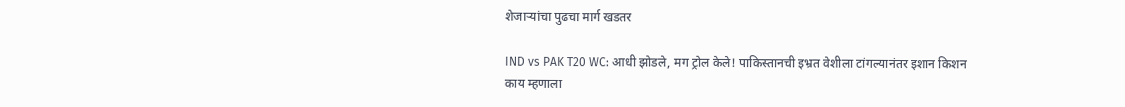शेजाऱ्यांचा पुढचा मार्ग खडतर

IND vs PAK T20 WC: आधी झोडले, मग ट्रोल केले! पाकिस्तानची इभ्रत वेशीला टांगल्यानंतर इशान किशन काय म्हणाला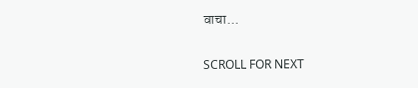वाचा...

SCROLL FOR NEXT